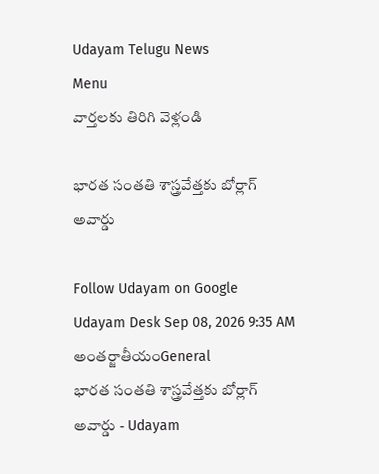Udayam Telugu News
Menu
వార్తలకు తిరిగి వెళ్లండి

భారత సంతతి శాస్త్రవేత్తకు బోర్లాగ్‌ అవార్డు

Follow Udayam on Google
Udayam Desk Sep 08, 2026 9:35 AM అంతర్జాతీయంGeneral
భారత సంతతి శాస్త్రవేత్తకు బోర్లాగ్‌ అవార్డు - Udayam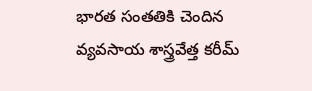భారత సంతతికి చెందిన వ్యవసాయ శాస్త్రవేత్త కరీమ్‌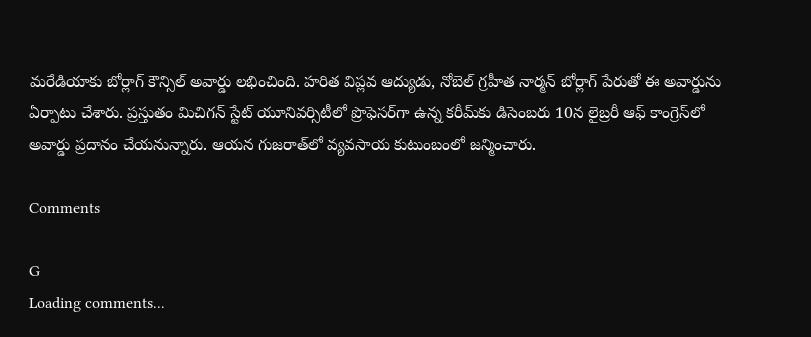మరేడియాకు బోర్లాగ్‌ కౌన్సిల్‌ అవార్డు లభించింది. హరిత విప్లవ ఆద్యుడు, నోబెల్‌ గ్రహీత నార్మన్‌ బోర్లాగ్‌ పేరుతో ఈ అవార్డును ఏర్పాటు చేశారు. ప్రస్తుతం మిచిగన్‌ స్టేట్‌ యూనివర్సిటీలో ప్రొఫెసర్‌గా ఉన్న కరీమ్‌కు డిసెంబరు 10న లైబ్రరీ ఆఫ్‌ కాంగ్రెస్‌లో అవార్డు ప్రదానం చేయనున్నారు. ఆయన గుజరాత్‌లో వ్యవసాయ కుటుంబంలో జన్మించారు.

Comments

G
Loading comments...